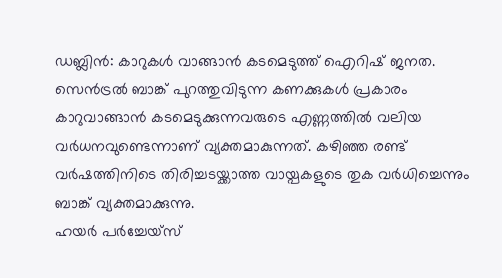ഡബ്ലിൻ: കാറുകൾ വാങ്ങാൻ കടമെടുത്ത് ഐറിഷ് ജനത. സെൻട്രൽ ബാങ്ക് പുറത്തുവിടുന്ന കണക്കുകൾ പ്രകാരം കാറുവാങ്ങാൻ കടമെടുക്കുന്നവരുടെ എണ്ണത്തിൽ വലിയ വർധനവുണ്ടെന്നാണ് വ്യക്തമാകുന്നത്. കഴിഞ്ഞ രണ്ട് വർഷത്തിനിടെ തിരിച്ചടയ്ക്കാത്ത വായ്പകളുടെ തുക വർധിച്ചെന്നും ബാങ്ക് വ്യക്തമാക്കുന്നു.
ഹയർ പർച്ചേയ്സ്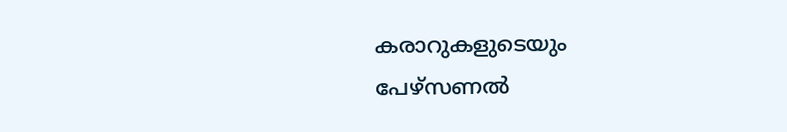കരാറുകളുടെയും പേഴ്സണൽ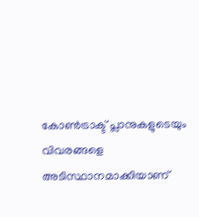കോൺട്രാക്ട് പ്ലാനുകളുടെയും വിവരങ്ങളെ അടിസ്ഥാനമാക്കിയാണ്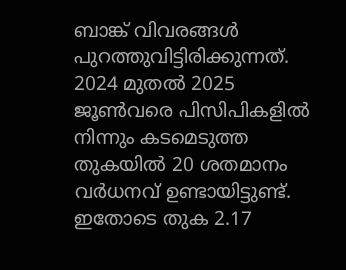ബാങ്ക് വിവരങ്ങൾ പുറത്തുവിട്ടിരിക്കുന്നത്. 2024 മുതൽ 2025 ജൂൺവരെ പിസിപികളിൽ നിന്നും കടമെടുത്ത തുകയിൽ 20 ശതമാനം വർധനവ് ഉണ്ടായിട്ടുണ്ട്. ഇതോടെ തുക 2.17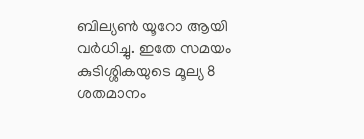ബില്യൺ യൂറോ ആയി വർധിച്ചു. ഇതേ സമയം കുടിശ്ശികയുടെ മൂല്യ 8 ശതമാനം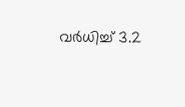വർധിച്ച് 3.2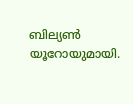ബില്യൺ യൂറോയുമായി.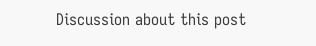Discussion about this post